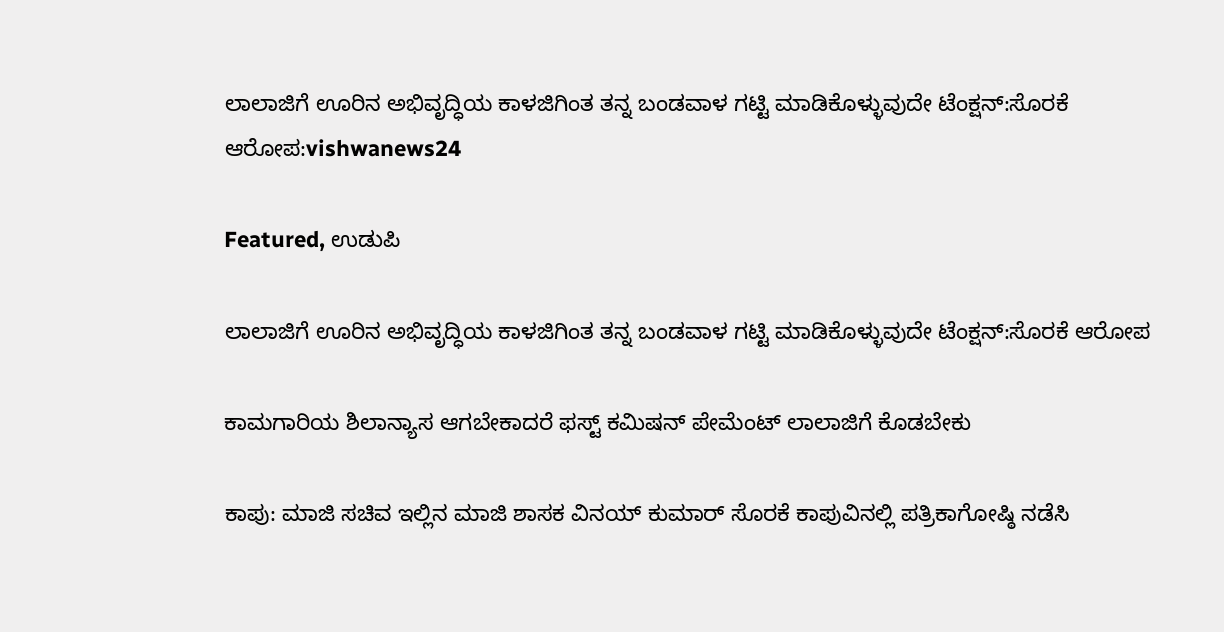ಲಾಲಾಜಿಗೆ ಊರಿನ ಅಭಿವೃದ್ಧಿಯ ಕಾಳಜಿಗಿಂತ ತನ್ನ ಬಂಡವಾಳ ಗಟ್ಟಿ ಮಾಡಿಕೊಳ್ಳುವುದೇ ಟೆಂಕ್ಷನ್:ಸೊರಕೆ ಆರೋಪ:vishwanews24

Featured, ಉಡುಪಿ

ಲಾಲಾಜಿಗೆ ಊರಿನ ಅಭಿವೃದ್ಧಿಯ ಕಾಳಜಿಗಿಂತ ತನ್ನ ಬಂಡವಾಳ ಗಟ್ಟಿ ಮಾಡಿಕೊಳ್ಳುವುದೇ ಟೆಂಕ್ಷನ್:ಸೊರಕೆ ಆರೋಪ

ಕಾಮಗಾರಿಯ ಶಿಲಾನ್ಯಾಸ ಆಗಬೇಕಾದರೆ ಫಸ್ಟ್ ಕಮಿಷನ್ ಪೇಮೆಂಟ್ ಲಾಲಾಜಿಗೆ ಕೊಡಬೇಕು

ಕಾಪು: ಮಾಜಿ ಸಚಿವ ಇಲ್ಲಿನ ಮಾಜಿ ಶಾಸಕ ವಿನಯ್ ಕುಮಾರ್ ಸೊರಕೆ ಕಾಪುವಿನಲ್ಲಿ ಪತ್ರಿಕಾಗೋಷ್ಠಿ ನಡೆಸಿ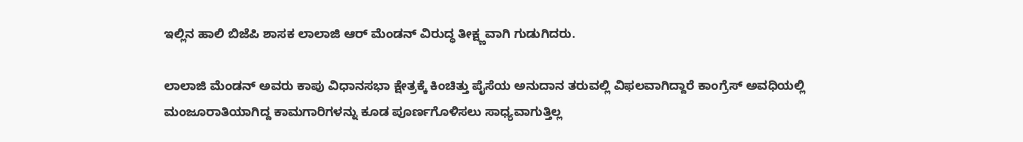ಇಲ್ಲಿನ‌ ಹಾಲಿ ಬಿಜೆಪಿ ಶಾಸಕ ಲಾಲಾಜಿ ಆರ್ ಮೆಂಡನ್ ವಿರುದ್ಧ ತೀಕ್ಷ್ಣವಾಗಿ ಗುಡುಗಿದರು.

ಲಾಲಾಜಿ ಮೆಂಡನ್ ಅವರು ಕಾಪು ವಿಧಾನಸಭಾ ಕ್ಷೇತ್ರಕ್ಕೆ ಕಿಂಚಿತ್ತು ಪೈಸೆಯ ಅನುದಾನ ತರುವಲ್ಲಿ ವಿಫಲವಾಗಿದ್ದಾರೆ ಕಾಂಗ್ರೆಸ್ ಅವಧಿಯಲ್ಲಿ ಮಂಜೂರಾತಿಯಾಗಿದ್ದ ಕಾಮಗಾರಿಗಳನ್ನು ಕೂಡ ಪೂರ್ಣಗೊಳಿಸಲು ಸಾಧ್ಯವಾಗುತ್ತಿಲ್ಲ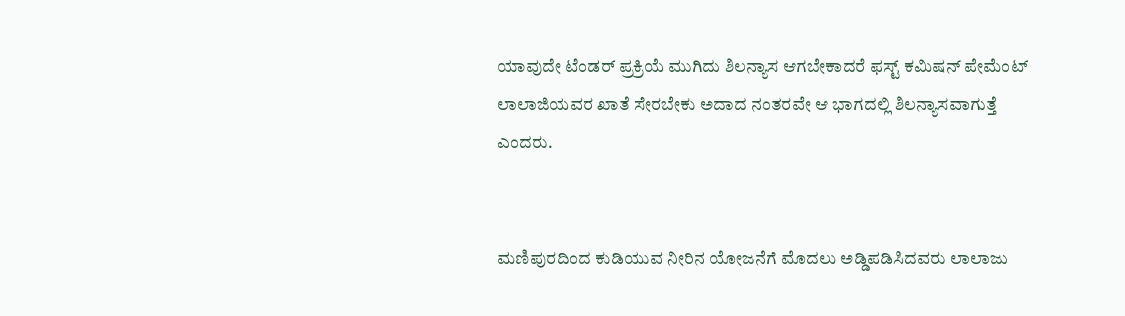ಯಾವುದೇ ಟೆಂಡರ್ ಪ್ರಕ್ರಿಯೆ ಮುಗಿದು ಶಿಲನ್ಯಾಸ ಆಗಬೇಕಾದರೆ ಫಸ್ಟ್ ಕಮಿಷನ್ ಪೇಮೆಂಟ್ ಲಾಲಾಜಿಯವರ ಖಾತೆ ಸೇರಬೇಕು ಅದಾದ ನಂತರವೇ ಆ ಭಾಗದಲ್ಲಿ ಶಿಲನ್ಯಾಸವಾಗುತ್ತೆ ಎಂದರು.


ಮಣಿಪುರದಿಂದ ಕುಡಿಯುವ ನೀರಿನ ಯೋಜನೆಗೆ ಮೊದಲು ಅಡ್ಡಿಪಡಿಸಿದವರು ಲಾಲಾಜು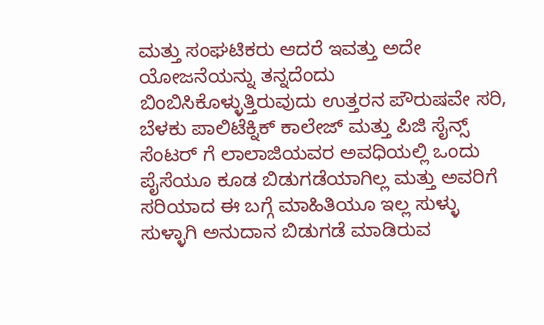ಮತ್ತು ಸಂಘಟಿಕರು ಆದರೆ ಇವತ್ತು ಅದೇ ಯೋಜನೆಯನ್ನು ತನ್ನದೆಂದು ಬಿಂಬಿಸಿಕೊಳ್ಳುತ್ತಿರುವುದು ಉತ್ತರನ ಪೌರುಷವೇ ಸರಿ, ಬೆಳಕು ಪಾಲಿಟೆಕ್ನಿಕ್ ಕಾಲೇಜ್ ಮತ್ತು ಪಿಜಿ ಸೈನ್ಸ್ ಸೆಂಟರ್ ಗೆ ಲಾಲಾಜಿಯವರ ಅವಧಿಯಲ್ಲಿ ಒಂದು ಪೈಸೆಯೂ ಕೂಡ ಬಿಡುಗಡೆಯಾಗಿಲ್ಲ ಮತ್ತು ಅವರಿಗೆ ಸರಿಯಾದ ಈ ಬಗ್ಗೆ ಮಾಹಿತಿಯೂ ಇಲ್ಲ ಸುಳ್ಳು ಸುಳ್ಳಾಗಿ ಅನುದಾನ ಬಿಡುಗಡೆ ಮಾಡಿರುವ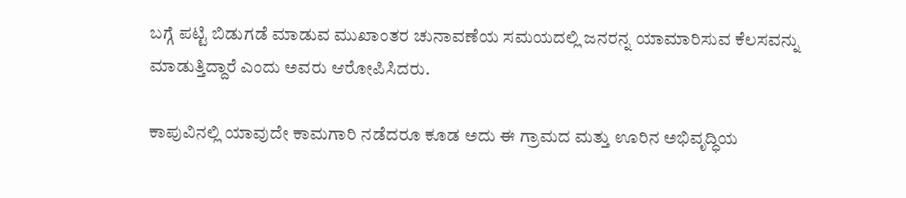ಬಗ್ಗೆ ಪಟ್ಟಿ ಬಿಡುಗಡೆ ಮಾಡುವ ಮುಖಾಂತರ ಚುನಾವಣೆಯ ಸಮಯದಲ್ಲಿ ಜನರನ್ನ ಯಾಮಾರಿಸುವ ಕೆಲಸವನ್ನು ಮಾಡುತ್ತಿದ್ದಾರೆ ಎಂದು ಅವರು ಆರೋಪಿಸಿದರು.

ಕಾಪುವಿನಲ್ಲಿ ಯಾವುದೇ ಕಾಮಗಾರಿ ನಡೆದರೂ ಕೂಡ ಅದು ಈ ಗ್ರಾಮದ ಮತ್ತು ಊರಿನ ಅಭಿವೃದ್ಧಿಯ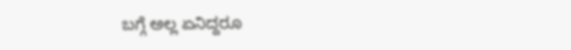ಬಗ್ಗೆ ಅಲ್ಲ ಏನಿದ್ದರೂ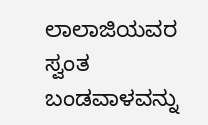ಲಾಲಾಜಿಯವರ ಸ್ವಂತ ಬಂಡವಾಳವನ್ನು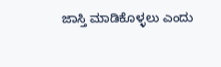ಜಾಸ್ತಿ ಮಾಡಿಕೊಳ್ಳಲು ಎಂದು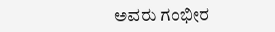ಅವರು ಗಂಭೀರ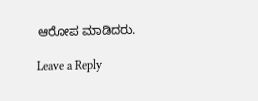ಆರೋಪ ಮಾಡಿದರು.

Leave a Reply